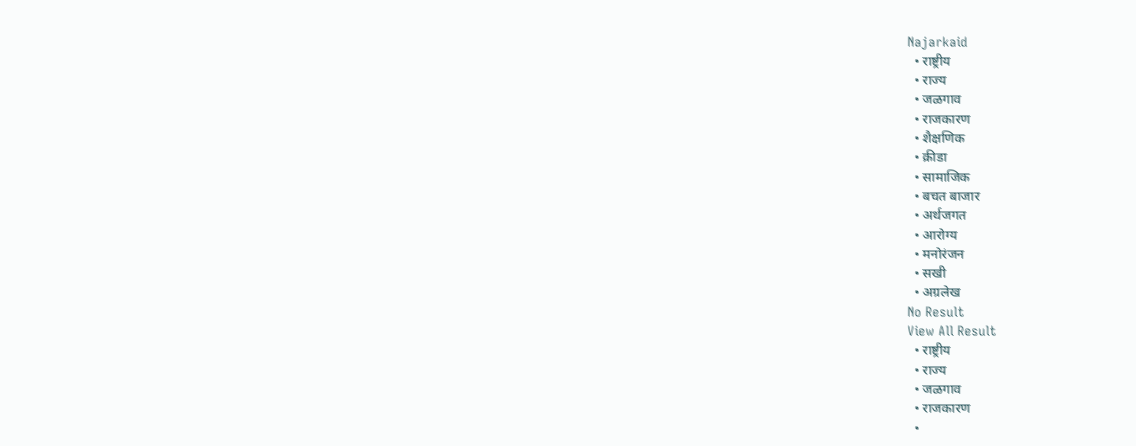Najarkaid
  • राष्ट्रीय
  • राज्य
  • जळगाव
  • राजकारण
  • शैक्षणिक
  • क्रीडा
  • सामाजिक
  • बचत बाजार
  • अर्थजगत
  • आरोग्य
  • मनोरंजन
  • सखी
  • अग्रलेख
No Result
View All Result
  • राष्ट्रीय
  • राज्य
  • जळगाव
  • राजकारण
  •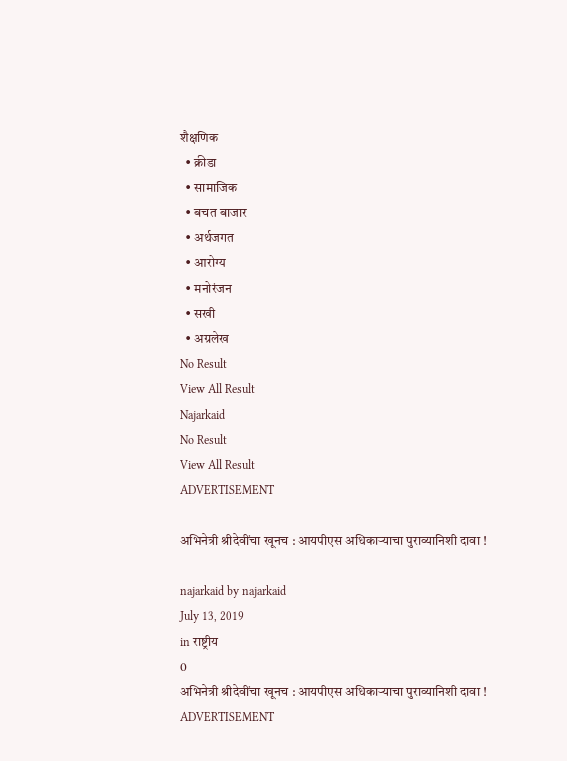शैक्षणिक
  • क्रीडा
  • सामाजिक
  • बचत बाजार
  • अर्थजगत
  • आरोग्य
  • मनोरंजन
  • सखी
  • अग्रलेख
No Result
View All Result
Najarkaid
No Result
View All Result
ADVERTISEMENT

अभिनेत्री श्रीदेवींचा खूनच : आयपीएस अधिकाऱ्याचा पुराव्यानिशी दावा !

najarkaid by najarkaid
July 13, 2019
in राष्ट्रीय
0
अभिनेत्री श्रीदेवींचा खूनच : आयपीएस अधिकाऱ्याचा पुराव्यानिशी दावा !
ADVERTISEMENT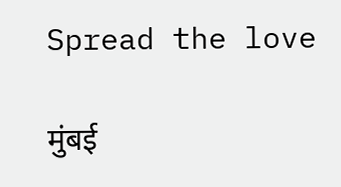Spread the love

मुंबई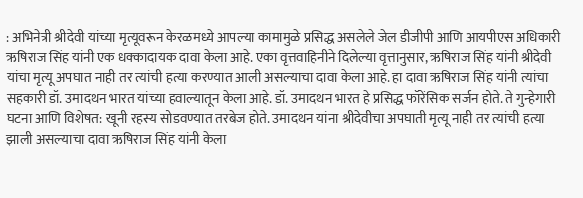: अभिनेत्री श्रीदेवी यांच्या मृत्यूवरून केरळमध्ये आपल्या कामामुळे प्रसिद्ध असलेले जेल डीजीपी आणि आयपीएस अधिकारी ऋषिराज सिंह यांनी एक धक्कादायक दावा केला आहे. एका वृत्तवाहिनीने दिलेल्या वृत्तानुसार, ऋषिराज सिंह यांनी श्रीदेवी यांचा मृत्यू अपघात नाही तर त्यांची हत्या करण्यात आली असल्याचा दावा केला आहे. हा दावा ऋषिराज सिंह यांनी त्यांचा सहकारी डॉ. उमादथन भारत यांच्या हवाल्यातून केला आहे. डॉ. उमादथन भारत हे प्रसिद्ध फॉरेंसिक सर्जन होते. ते गुन्हेगारी घटना आणि विशेषत: खूनी रहस्य सोडवण्यात तरबेज होते. उमादथन यांना श्रीदेवीचा अपघाती मृत्यू नाही तर त्यांची हत्या झाली असल्याचा दावा ऋषिराज सिंह यांनी केला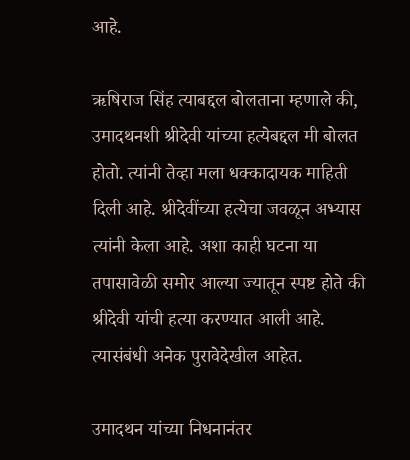आहे.

ऋषिराज सिंह त्याबद्दल बोलताना म्हणाले की, उमादथनशी श्रीदेवी यांच्या हत्येबद्दल मी बोलत होतो. त्यांनी तेव्हा मला धक्कादायक माहिती दिली आहे. श्रीदेवींच्या हत्येचा जवळून अभ्यास त्यांनी केला आहे. अशा काही घटना या तपासावेळी समोर आल्या ज्यातून स्पष्ट होते की श्रीदेवी यांची हत्या करण्यात आली आहे. त्यासंबंधी अनेक पुरावेदेखील आहेत.

उमादथन यांच्या निधनानंतर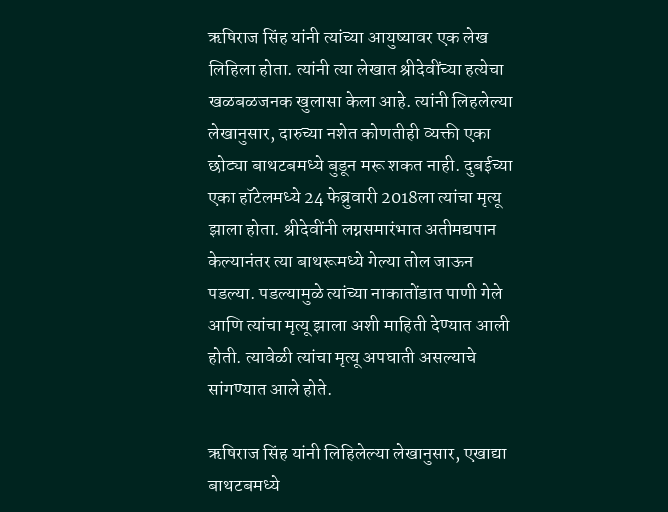ऋषिराज सिंह यांनी त्यांच्या आयुष्यावर एक लेख लिहिला होता. त्यांनी त्या लेखात श्रीदेवींच्या हत्येचा खळबळजनक खुलासा केला आहे. त्यांनी लिहलेल्या लेखानुसार, दारुच्या नशेत कोणतीही व्यक्ती एका छोट्या बाथटबमध्ये बुडून मरू शकत नाही. दुबईच्या एका हॉटेलमध्ये 24 फेब्रुवारी 2018ला त्यांचा मृत्यू झाला होता. श्रीदेवींनी लग्नसमारंभात अतीमद्यपान केल्यानंतर त्या बाथरूमध्ये गेल्या तोल जाऊन पडल्या. पडल्यामुळे त्यांच्या नाकातोंडात पाणी गेले आणि त्यांचा मृत्यू झाला अशी माहिती देण्यात आली होती. त्यावेळी त्यांचा मृत्यू अपघाती असल्याचे सांगण्यात आले होते.

ऋषिराज सिंह यांनी लिहिलेल्या लेखानुसार, एखाद्या बाथटबमध्ये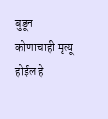बुडून कोणाचाही मृत्यू होईल हे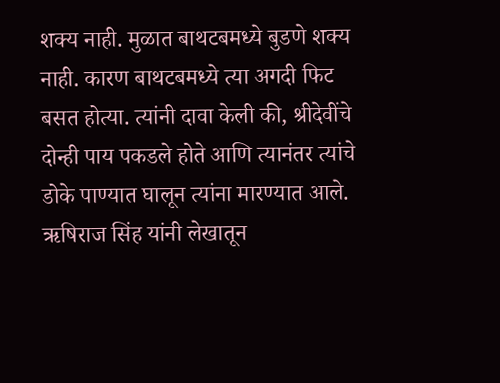शक्य नाही. मुळात बाथटबमध्ये बुडणे शक्य नाही. कारण बाथटबमध्ये त्या अगदी फिट बसत होत्या. त्यांनी दावा केली की, श्रीदेवींचे दोन्ही पाय पकडले होते आणि त्यानंतर त्यांचे डोके पाण्यात घालून त्यांना मारण्यात आले. ऋषिराज सिंह यांनी लेखातून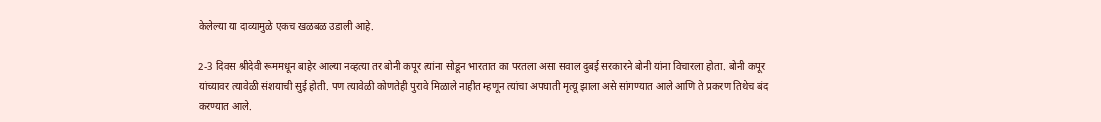केलेल्या या दाव्यामुळे एकच खळबळ उडाली आहे.

2-3 दिवस श्रीदेवी रूममधून बाहेर आल्या नव्हत्या तर बोनी कपूर त्यांना सोडून भारतात का परतला असा सवाल दुबई सरकारने बोनी यांना विचारला होता. बोनी कपूर यांच्यावर त्यावेळी संशयाची सुई होती. पण त्यावेळी कोणतेही पुरावे मिळाले नाहीत म्हणून त्यांचा अपघाती मृत्यू झाला असे सांगण्यात आले आणि ते प्रकरण तिथेच बंद करण्यात आले.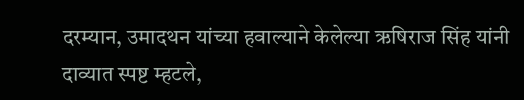दरम्यान, उमादथन यांच्या हवाल्याने केलेल्या ऋषिराज सिंह यांनी दाव्यात स्पष्ट म्हटले,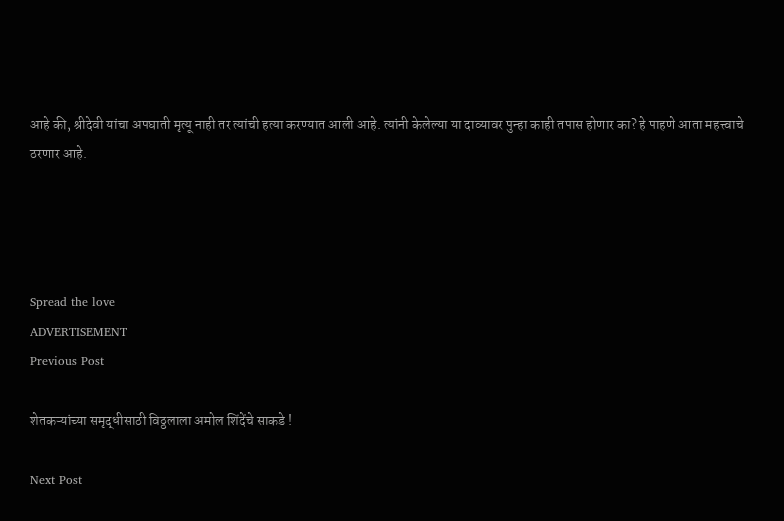आहे की, श्रीदेवी यांचा अपघाती मृत्यू नाही तर त्यांची हत्या करण्यात आली आहे. त्यांनी केलेल्या या दाव्यावर पुन्हा काही तपास होणार का? हे पाहणे आता महत्त्वाचे ठरणार आहे.




Spread the love
ADVERTISEMENT
Previous Post

शेतकऱ्यांच्या समृद्धीसाठी विठ्ठलाला अमोल शिंदेंचे साकडे !

Next Post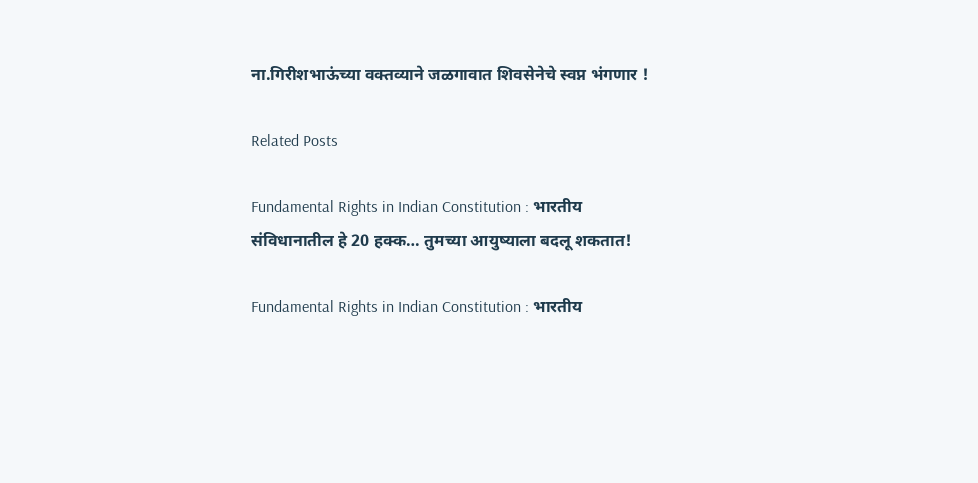ना.गिरीशभाऊंच्या वक्तव्याने जळगावात शिवसेनेचे स्वप्न भंगणार !

Related Posts

Fundamental Rights in Indian Constitution : भारतीय संविधानातील हे 20 हक्क… तुमच्या आयुष्याला बदलू शकतात!

Fundamental Rights in Indian Constitution : भारतीय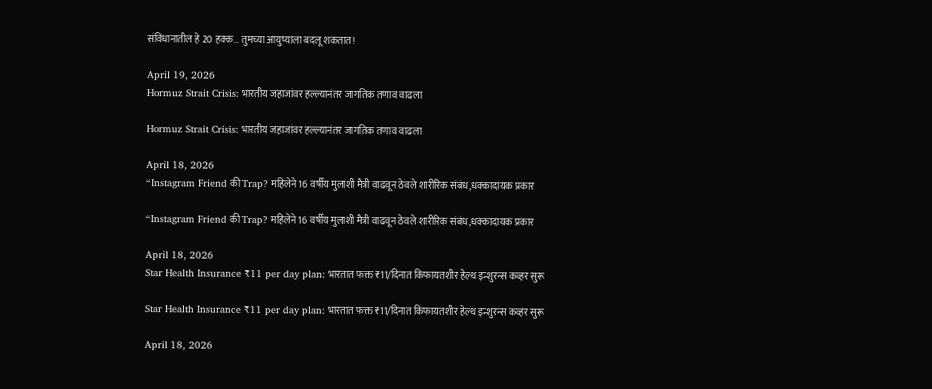संविधानातील हे 20 हक्क… तुमच्या आयुष्याला बदलू शकतात!

April 19, 2026
Hormuz Strait Crisis: भारतीय जहाजांवर हल्ल्यानंतर जागतिक तणाव वाढला

Hormuz Strait Crisis: भारतीय जहाजांवर हल्ल्यानंतर जागतिक तणाव वाढला

April 18, 2026
“Instagram Friend की Trap? महिलेने 16 वर्षीय मुलाशी मैत्री वाढवून ठेवले शारीरिक संबंध,धक्कादायक प्रकार

“Instagram Friend की Trap? महिलेने 16 वर्षीय मुलाशी मैत्री वाढवून ठेवले शारीरिक संबंध,धक्कादायक प्रकार

April 18, 2026
Star Health Insurance ₹11 per day plan: भारतात फक्त ₹11/दिनात किफायतशीर हेल्थ इन्शुरन्स कव्हर सुरू

Star Health Insurance ₹11 per day plan: भारतात फक्त ₹11/दिनात किफायतशीर हेल्थ इन्शुरन्स कव्हर सुरू

April 18, 2026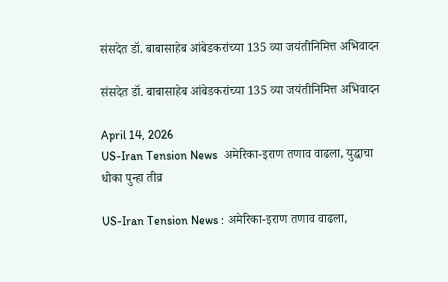संसदेत डॉ. बाबासाहेब आंबेडकरांच्या 135 व्या जयंतीनिमित्त अभिवादन

संसदेत डॉ. बाबासाहेब आंबेडकरांच्या 135 व्या जयंतीनिमित्त अभिवादन

April 14, 2026
US-Iran Tension News  अमेरिका-इराण तणाव वाढला, युद्धाचा धोका पुन्हा तीव्र

US-Iran Tension News : अमेरिका-इराण तणाव वाढला,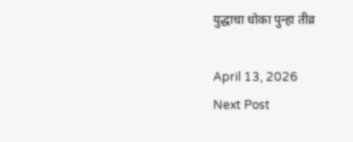युद्धाचा धोका पुन्हा तीव्र

April 13, 2026
Next Post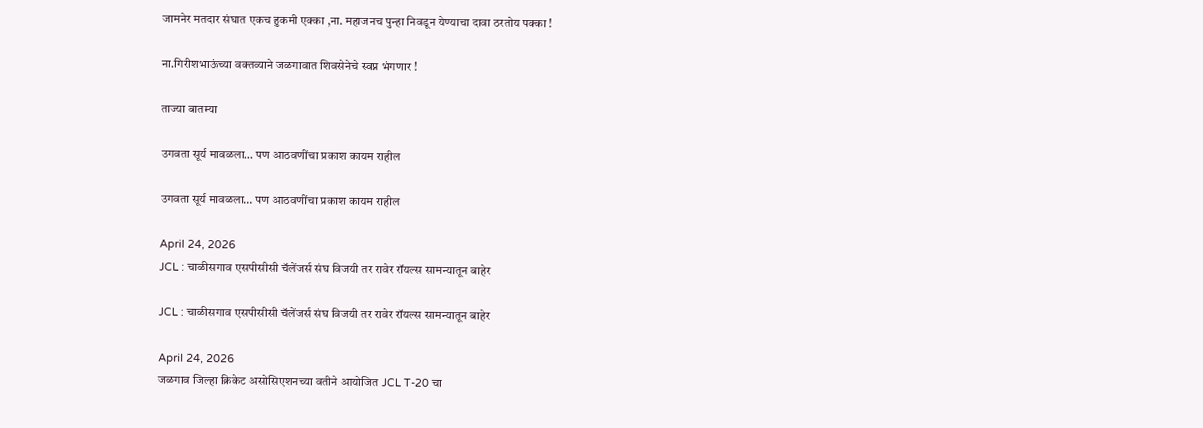जामनेर मतदार संघात एकच हुकमी एक्का ,ना. महाजनच पुन्हा निवडून येण्याचा दावा ठरतोय पक्का !

ना.गिरीशभाऊंच्या वक्तव्याने जळगावात शिवसेनेचे स्वप्न भंगणार !

ताज्या बातम्या

उगवता सूर्य मावळला… पण आठवणींचा प्रकाश कायम राहील

उगवता सूर्य मावळला… पण आठवणींचा प्रकाश कायम राहील

April 24, 2026
JCL : चाळीसगाव एसपीसीसी चॅलेंजर्स संघ विजयी तर रावेर रॉयल्स सामन्यातून बाहेर

JCL : चाळीसगाव एसपीसीसी चॅलेंजर्स संघ विजयी तर रावेर रॉयल्स सामन्यातून बाहेर

April 24, 2026
जळगाव जिल्हा क्रिकेट असोसिएशनच्या वतीने आयोजित JCL T-20 चा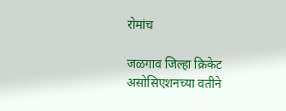रोमांच

जळगाव जिल्हा क्रिकेट असोसिएशनच्या वतीने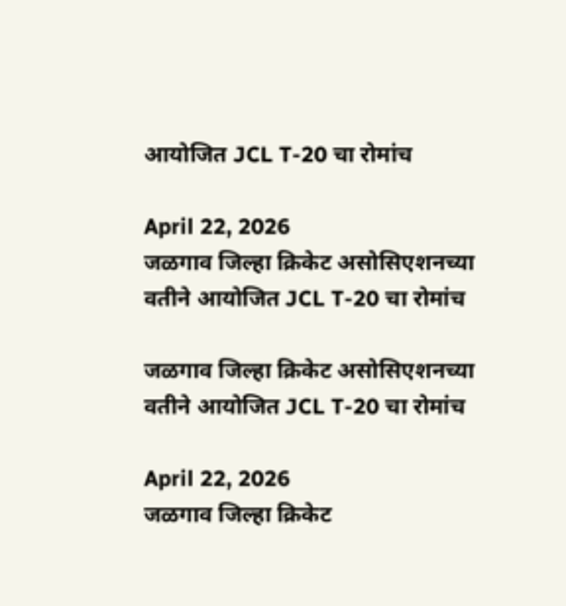आयोजित JCL T-20 चा रोमांच

April 22, 2026
जळगाव जिल्हा क्रिकेट असोसिएशनच्या वतीने आयोजित JCL T-20 चा रोमांच

जळगाव जिल्हा क्रिकेट असोसिएशनच्या वतीने आयोजित JCL T-20 चा रोमांच

April 22, 2026
जळगाव जिल्हा क्रिकेट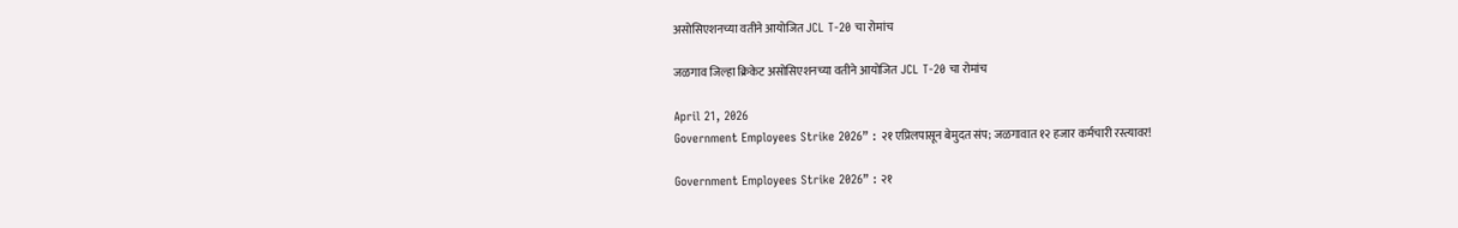असोसिएशनच्या वतीने आयोजित JCL T-20 चा रोमांच

जळगाव जिल्हा क्रिकेट असोसिएशनच्या वतीने आयोजित JCL T-20 चा रोमांच

April 21, 2026
Government Employees Strike 2026” : २१ एप्रिलपासून बेमुदत संप; जळगावात १२ हजार कर्मचारी रस्त्यावर!

Government Employees Strike 2026” : २१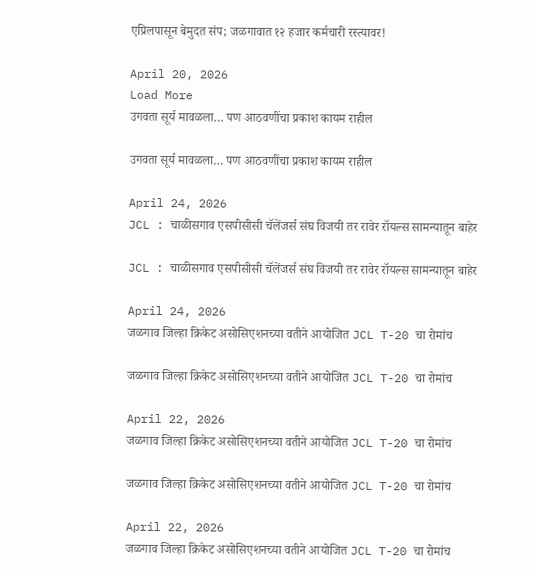एप्रिलपासून बेमुदत संप; जळगावात १२ हजार कर्मचारी रस्त्यावर!

April 20, 2026
Load More
उगवता सूर्य मावळला… पण आठवणींचा प्रकाश कायम राहील

उगवता सूर्य मावळला… पण आठवणींचा प्रकाश कायम राहील

April 24, 2026
JCL : चाळीसगाव एसपीसीसी चॅलेंजर्स संघ विजयी तर रावेर रॉयल्स सामन्यातून बाहेर

JCL : चाळीसगाव एसपीसीसी चॅलेंजर्स संघ विजयी तर रावेर रॉयल्स सामन्यातून बाहेर

April 24, 2026
जळगाव जिल्हा क्रिकेट असोसिएशनच्या वतीने आयोजित JCL T-20 चा रोमांच

जळगाव जिल्हा क्रिकेट असोसिएशनच्या वतीने आयोजित JCL T-20 चा रोमांच

April 22, 2026
जळगाव जिल्हा क्रिकेट असोसिएशनच्या वतीने आयोजित JCL T-20 चा रोमांच

जळगाव जिल्हा क्रिकेट असोसिएशनच्या वतीने आयोजित JCL T-20 चा रोमांच

April 22, 2026
जळगाव जिल्हा क्रिकेट असोसिएशनच्या वतीने आयोजित JCL T-20 चा रोमांच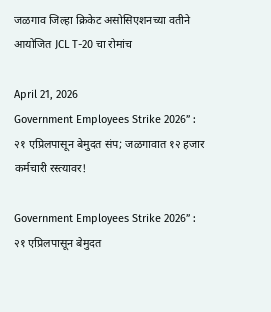जळगाव जिल्हा क्रिकेट असोसिएशनच्या वतीने आयोजित JCL T-20 चा रोमांच

April 21, 2026
Government Employees Strike 2026” : २१ एप्रिलपासून बेमुदत संप; जळगावात १२ हजार कर्मचारी रस्त्यावर!

Government Employees Strike 2026” : २१ एप्रिलपासून बेमुदत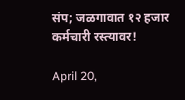संप; जळगावात १२ हजार कर्मचारी रस्त्यावर!

April 20,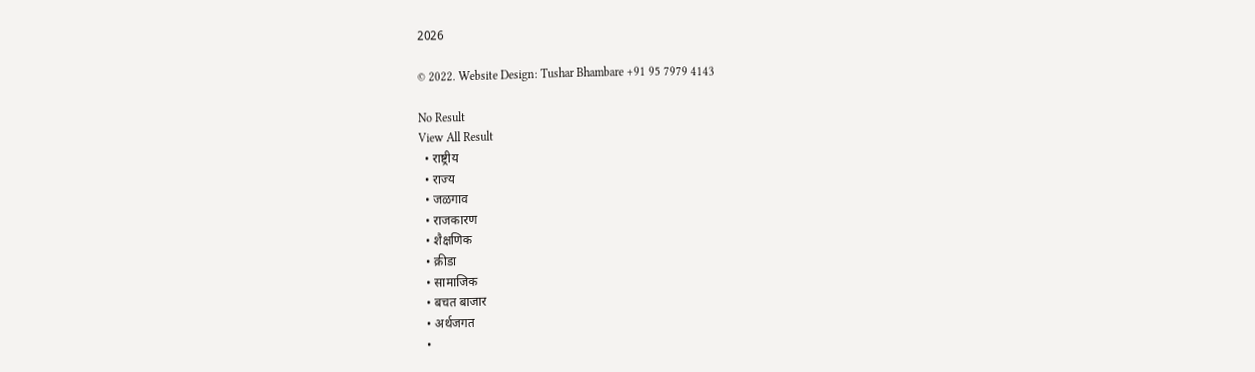2026

© 2022. Website Design: Tushar Bhambare +91 95 7979 4143

No Result
View All Result
  • राष्ट्रीय
  • राज्य
  • जळगाव
  • राजकारण
  • शैक्षणिक
  • क्रीडा
  • सामाजिक
  • बचत बाजार
  • अर्थजगत
  •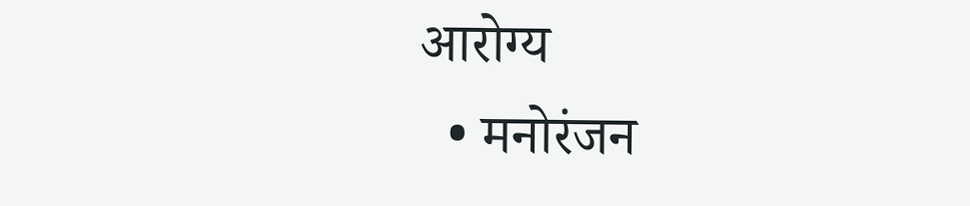आरोग्य
  • मनोरंजन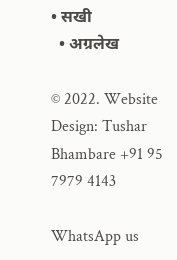• सखी
  • अग्रलेख

© 2022. Website Design: Tushar Bhambare +91 95 7979 4143

WhatsApp us